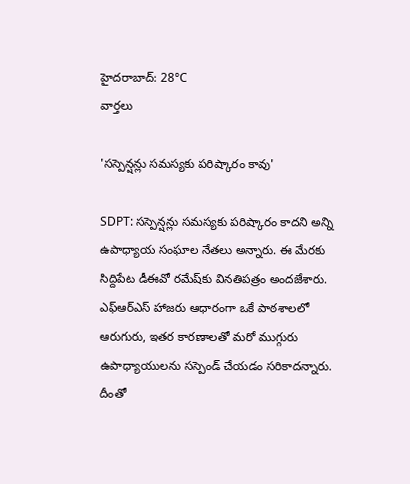హైదరాబాద్: 28°C
వార్తలు

'సస్పెన్షన్లు సమస్యకు పరిష్కారం కావు'

SDPT: సస్పెన్షన్లు సమస్యకు పరిష్కారం కాదని అన్ని ఉపాధ్యాయ సంఘాల నేతలు అన్నారు. ఈ మేరకు సిద్దిపేట డీఈవో రమేష్‌కు వినతిపత్రం అందజేశారు. ఎఫ్‌ఆర్‌ఎస్‌ హాజరు ఆధారంగా ఒకే పాఠశాలలో ఆరుగురు, ఇతర కారణాలతో మరో ముగ్గురు ఉపాధ్యాయులను సస్పెండ్‌ చేయడం సరికాదన్నారు. దీంతో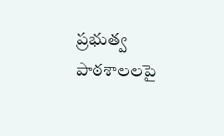ప్రభుత్వ పాఠశాలలపై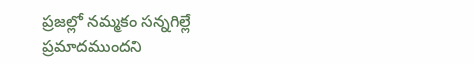ప్రజల్లో నమ్మకం సన్నగిల్లే ప్రమాదముందని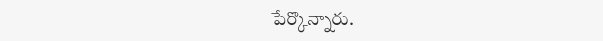పేర్కొన్నారు.